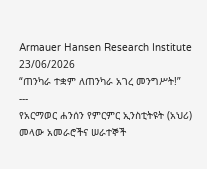Armauer Hansen Research Institute
23/06/2026
“ጠንካራ ተቋም ለጠንካራ አገረ መንግሥት!”
---
የአርማወር ሐንሰን የምርምር ኢንስቲትዩት (አህሪ) መላው አመራሮችና ሠራተኞች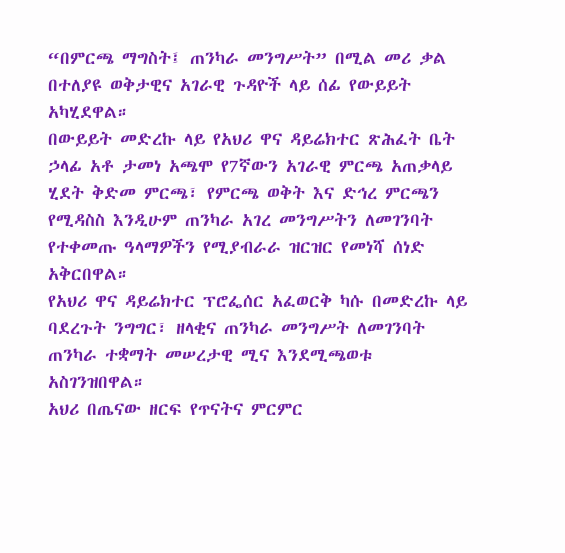“በምርጫ ማግስት፤ ጠንካራ መንግሥት” በሚል መሪ ቃል በተለያዩ ወቅታዊና አገራዊ ጉዳዮች ላይ ሰፊ የውይይት አካሂደዋል።
በውይይት መድረኩ ላይ የአህሪ ዋና ዳይሬክተር ጽሕፈት ቤት ኃላፊ አቶ ታመነ አጫሞ የ7ኛውን አገራዊ ምርጫ አጠቃላይ ሂደት ቅድመ ምርጫ፣ የምርጫ ወቅት እና ድኅረ ምርጫን የሚዳስስ እንዲሁም ጠንካራ አገረ መንግሥትን ለመገንባት የተቀመጡ ዓላማዎችን የሚያብራራ ዝርዝር የመነሻ ሰነድ አቅርበዋል።
የአህሪ ዋና ዳይሬክተር ፕሮፌሰር አፈወርቅ ካሱ በመድረኩ ላይ ባደረጉት ንግግር፣ ዘላቂና ጠንካራ መንግሥት ለመገንባት ጠንካራ ተቋማት መሠረታዊ ሚና እንደሚጫወቱ አስገንዝበዋል።
አህሪ በጤናው ዘርፍ የጥናትና ምርምር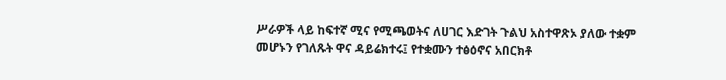ሥራዎች ላይ ከፍተኛ ሚና የሚጫወትና ለሀገር እድገት ጉልህ አስተዋጽኦ ያለው ተቋም መሆኑን የገለጹት ዋና ዳይሬክተሩ፤ የተቋሙን ተፅዕኖና አበርክቶ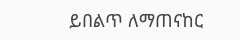ይበልጥ ለማጠናከር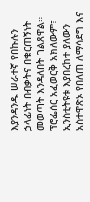እያንዳንዱ ሠራተኛ የበኩሉን ኃላፊነት በብቃትና በቁርጠኝነት መወጣት እንዳለበት ገልጸዋል።
ፕሮፌሰር አፈወርቅ አክለውም፣ ኢንስቲትዩቱ እያበረከተ ያለውን አስተዋጽኦ የበለጠ ለማሳደግ እና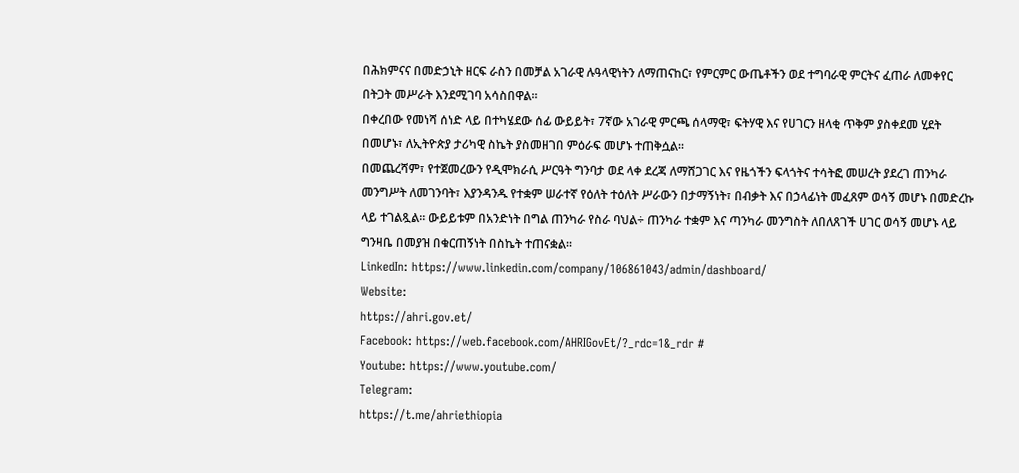በሕክምናና በመድኃኒት ዘርፍ ራስን በመቻል አገራዊ ሉዓላዊነትን ለማጠናከር፣ የምርምር ውጤቶችን ወደ ተግባራዊ ምርትና ፈጠራ ለመቀየር በትጋት መሥራት እንደሚገባ አሳስበዋል።
በቀረበው የመነሻ ሰነድ ላይ በተካሄደው ሰፊ ውይይት፣ 7ኛው አገራዊ ምርጫ ሰላማዊ፣ ፍትሃዊ እና የሀገርን ዘላቂ ጥቅም ያስቀደመ ሂደት በመሆኑ፣ ለኢትዮጵያ ታሪካዊ ስኬት ያስመዘገበ ምዕራፍ መሆኑ ተጠቅሷል።
በመጨረሻም፣ የተጀመረውን የዲሞክራሲ ሥርዓት ግንባታ ወደ ላቀ ደረጃ ለማሸጋገር እና የዜጎችን ፍላጎትና ተሳትፎ መሠረት ያደረገ ጠንካራ መንግሥት ለመገንባት፣ እያንዳንዱ የተቋም ሠራተኛ የዕለት ተዕለት ሥራውን በታማኝነት፣ በብቃት እና በኃላፊነት መፈጸም ወሳኝ መሆኑ በመድረኩ ላይ ተገልጿል። ውይይቱም በአንድነት በግል ጠንካራ የስራ ባህል÷ ጠንካራ ተቋም እና ጣንካራ መንግስት ለበለጸገች ሀገር ወሳኝ መሆኑ ላይ ግንዛቤ በመያዝ በቁርጠኝነት በስኬት ተጠናቋል።
LinkedIn: https://www.linkedin.com/company/106861043/admin/dashboard/
Website:
https://ahri.gov.et/
Facebook: https://web.facebook.com/AHRIGovEt/?_rdc=1&_rdr #
Youtube: https://www.youtube.com/
Telegram:
https://t.me/ahriethiopia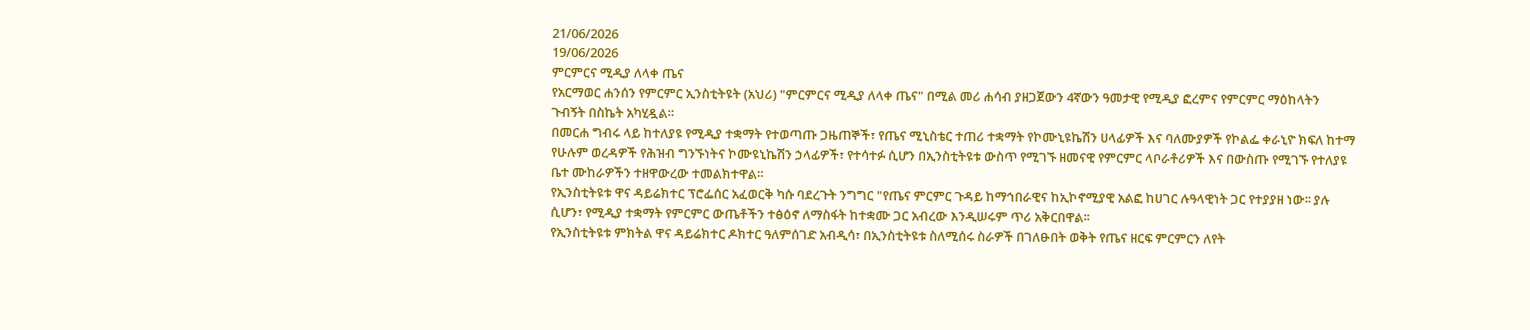21/06/2026
19/06/2026
ምርምርና ሚዲያ ለላቀ ጤና
የአርማወር ሐንሰን የምርምር ኢንስቲትዩት (አህሪ) "ምርምርና ሚዲያ ለላቀ ጤና" በሚል መሪ ሐሳብ ያዘጋጀውን 4ኛውን ዓመታዊ የሚዲያ ፎረምና የምርምር ማዕከላትን ጉብኝት በስኬት አካሂዷል።
በመርሐ ግብሩ ላይ ከተለያዩ የሚዲያ ተቋማት የተወጣጡ ጋዜጠኞች፣ የጤና ሚኒስቴር ተጠሪ ተቋማት የኮሙኒዩኬሽን ሀላፊዎች እና ባለሙያዎች የኮልፌ ቀራኒዮ ክፍለ ከተማ የሁሉም ወረዳዎች የሕዝብ ግንኙነትና ኮሙዩኒኬሽን ኃላፊዎች፣ የተሳተፉ ሲሆን በኢንስቲትዩቱ ውስጥ የሚገኙ ዘመናዊ የምርምር ላቦራቶሪዎች እና በውስጡ የሚገኙ የተለያዩ ቤተ ሙከራዎችን ተዘዋውረው ተመልክተዋል።
የኢንስቲትዩቱ ዋና ዳይሬክተር ፕሮፌሰር አፈወርቅ ካሱ ባደረጉት ንግግር "የጤና ምርምር ጉዳይ ከማኅበራዊና ከኢኮኖሚያዊ አልፎ ከሀገር ሉዓላዊነት ጋር የተያያዘ ነው፡፡ ያሉ ሲሆን፣ የሚዲያ ተቋማት የምርምር ውጤቶችን ተፅዕኖ ለማስፋት ከተቋሙ ጋር አብረው እንዲሠሩም ጥሪ አቅርበዋል፡፡
የኢንስቲትዩቱ ምክትል ዋና ዳይሬክተር ዶክተር ዓለምሰገድ አብዲሳ፣ በኢንስቲትዩቱ ስለሚሰሩ ስራዎች በገለፁበት ወቅት የጤና ዘርፍ ምርምርን ለየት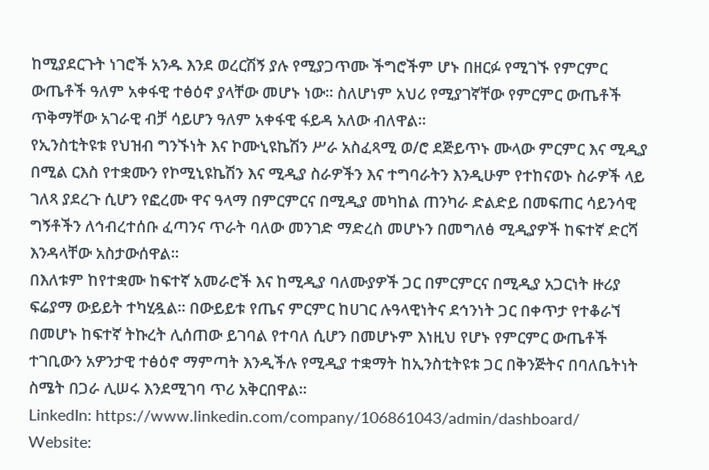ከሚያደርጉት ነገሮች አንዱ እንደ ወረርሽኝ ያሉ የሚያጋጥሙ ችግሮችም ሆኑ በዘርፉ የሚገኙ የምርምር ውጤቶች ዓለም አቀፋዊ ተፅዕኖ ያላቸው መሆኑ ነው። ስለሆነም አህሪ የሚያገኛቸው የምርምር ውጤቶች ጥቅማቸው አገራዊ ብቻ ሳይሆን ዓለም አቀፋዊ ፋይዳ አለው ብለዋል።
የኢንስቲትዩቱ የህዝብ ግንኙነት እና ኮሙኒዩኬሽን ሥራ አስፈጻሚ ወ/ሮ ደጅይጥኑ ሙላው ምርምር እና ሚዲያ በሚል ርእስ የተቋሙን የኮሚኒዩኬሽን እና ሚዲያ ስራዎችን እና ተግባራትን እንዲሁም የተከናወኑ ስራዎች ላይ ገለጻ ያደረጉ ሲሆን የፎረሙ ዋና ዓላማ በምርምርና በሚዲያ መካከል ጠንካራ ድልድይ በመፍጠር ሳይንሳዊ ግኝቶችን ለኅብረተሰቡ ፈጣንና ጥራት ባለው መንገድ ማድረስ መሆኑን በመግለፅ ሚዲያዎች ከፍተኛ ድርሻ እንዳላቸው አስታውሰዋል፡፡
በእለቱም ከየተቋሙ ከፍተኛ አመራሮች እና ከሚዲያ ባለሙያዎች ጋር በምርምርና በሚዲያ አጋርነት ዙሪያ ፍሬያማ ውይይት ተካሂዷል። በውይይቱ የጤና ምርምር ከሀገር ሉዓላዊነትና ደኅንነት ጋር በቀጥታ የተቆራኘ በመሆኑ ከፍተኛ ትኩረት ሊሰጠው ይገባል የተባለ ሲሆን በመሆኑም እነዚህ የሆኑ የምርምር ውጤቶች ተገቢውን አዎንታዊ ተፅዕኖ ማምጣት እንዲችሉ የሚዲያ ተቋማት ከኢንስቲትዩቱ ጋር በቅንጅትና በባለቤትነት ስሜት በጋራ ሊሠሩ እንደሚገባ ጥሪ አቅርበዋል።
LinkedIn: https://www.linkedin.com/company/106861043/admin/dashboard/
Website: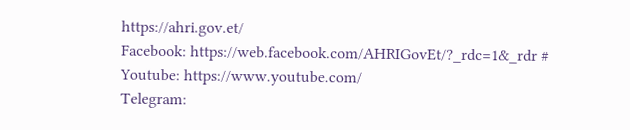https://ahri.gov.et/
Facebook: https://web.facebook.com/AHRIGovEt/?_rdc=1&_rdr #
Youtube: https://www.youtube.com/
Telegram: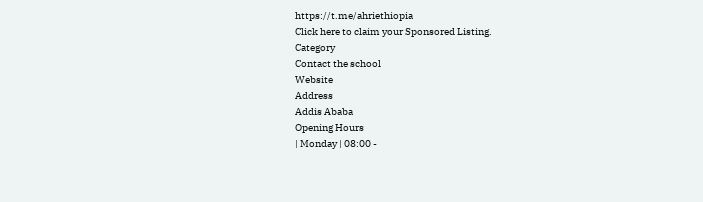https://t.me/ahriethiopia
Click here to claim your Sponsored Listing.
Category
Contact the school
Website
Address
Addis Ababa
Opening Hours
| Monday | 08:00 -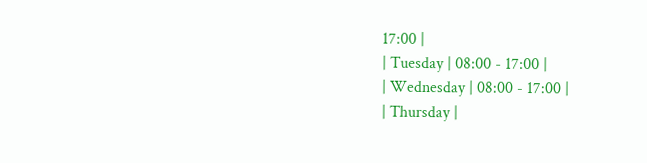17:00 |
| Tuesday | 08:00 - 17:00 |
| Wednesday | 08:00 - 17:00 |
| Thursday |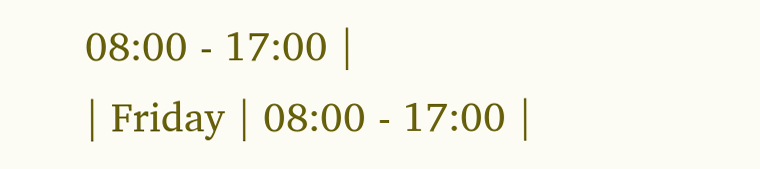08:00 - 17:00 |
| Friday | 08:00 - 17:00 |